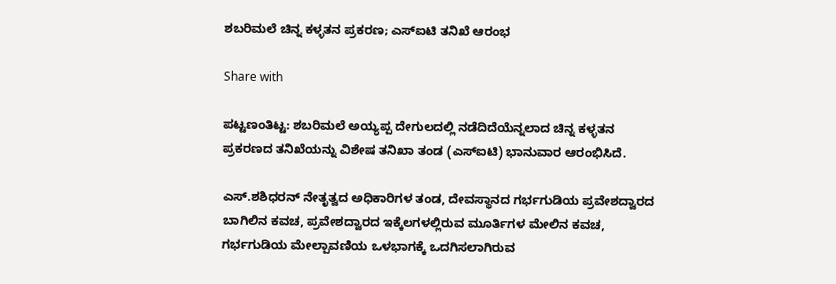ಶಬರಿಮಲೆ ಚಿನ್ನ ಕಳ್ಳತನ ಪ್ರಕರಣ; ಎಸ್ಐಟಿ ತನಿಖೆ ಆರಂಭ

Share with

ಪಟ್ಟಣಂತಿಟ್ಟ: ಶಬರಿಮಲೆ ಅಯ್ಯಪ್ಪ ದೇಗುಲದಲ್ಲಿ ನಡೆದಿದೆಯೆನ್ನಲಾದ ಚಿನ್ನ ಕಳ್ಳತನ ಪ್ರಕರಣದ ತನಿಖೆಯನ್ನು ವಿಶೇಷ ತನಿಖಾ ತಂಡ (ಎಸ್‌ಐಟಿ) ಭಾನುವಾರ ಆರಂಭಿಸಿದೆ.

ಎಸ್.ಶಶಿಧರನ್ ನೇತೃತ್ವದ ಅಧಿಕಾರಿಗಳ ತಂಡ, ದೇವಸ್ಥಾನದ ಗರ್ಭಗುಡಿಯ ಪ್ರವೇಶದ್ವಾರದ ಬಾಗಿಲಿನ ಕವಚ, ಪ್ರವೇಶದ್ವಾರದ ಇಕ್ಕೆಲಗಳಲ್ಲಿರುವ ಮೂರ್ತಿಗಳ ಮೇಲಿನ ಕವಚ, ಗರ್ಭಗುಡಿಯ ಮೇಲ್ಪಾವಣಿಯ ಒಳಭಾಗಕ್ಕೆ ಒದಗಿಸಲಾಗಿರುವ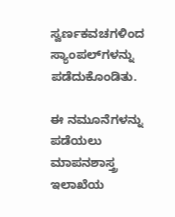ಸ್ವರ್ಣಕವಚಗಳಿಂದ ಸ್ಯಾಂಪಲ್‌ಗಳನ್ನು ಪಡೆದುಕೊಂಡಿತು.

ಈ ನಮೂನೆಗಳನ್ನು ಪಡೆಯಲು ಮಾಪನಶಾಸ್ತ್ರ ಇಲಾಖೆಯ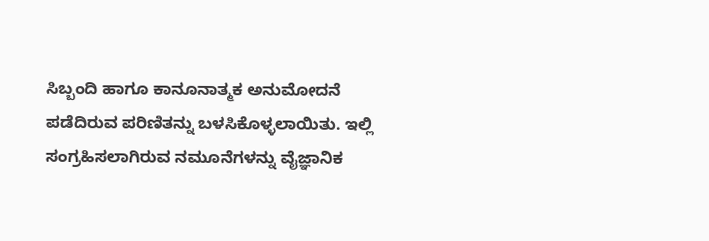ಸಿಬ್ಬಂದಿ ಹಾಗೂ ಕಾನೂನಾತ್ಮಕ ಅನುಮೋದನೆ ಪಡೆದಿರುವ ಪರಿಣಿತನ್ನು ಬಳಸಿಕೊಳ್ಳಲಾಯಿತು. ಇಲ್ಲಿ ಸಂಗ್ರಹಿಸಲಾಗಿರುವ ನಮೂನೆಗಳನ್ನು ವೈಜ್ಞಾನಿಕ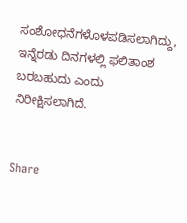ಸಂಶೋಧನೆಗಳೊಳಪಡಿಸಲಾಗಿದ್ದು, ಇನ್ನೆರಡು ದಿನಗಳಲ್ಲಿ ಫಲಿತಾಂಶ ಬರಬಹುದು ಎಂದು ನಿರೀಕ್ಷಿಸಲಾಗಿದೆ.


Share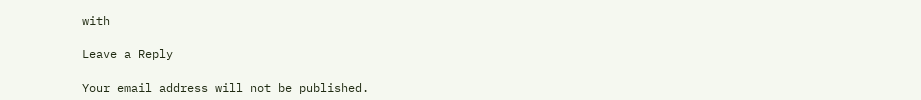with

Leave a Reply

Your email address will not be published.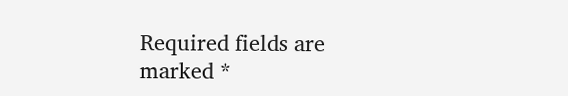Required fields are marked *